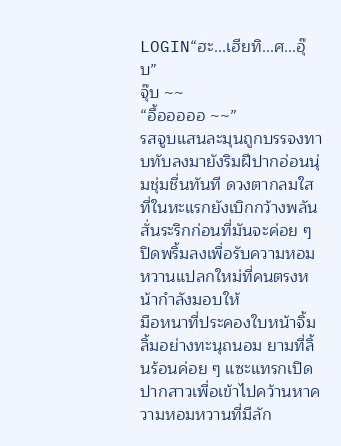LOGIN“ฮะ...เฮียทิ...ศ...อุ๊บ”
จุ๊บ ~~
“อื้อออออ ~~”
รสจูบแสนละมุนถูกบรรจงทาบทับลงมายังริมฝีปากอ่อนนุ่มชุ่มชื่นทันที ดวงตากลมใสที่ในหะแรกยังเบิกกว้างพลันสั่นระริกก่อนที่มันจะค่อย ๆ ปิดพริ้มลงเพื่อรับความหอมหวานแปลกใหม่ที่คนตรงหน้ากำลังมอบให้
มือหนาที่ประคองใบหน้าจิ้มลิ้มอย่างทะนุถนอม ยามที่ลิ้นร้อนค่อย ๆ แซะแทรกเปิดปากสาวเพื่อเข้าไปคว้านหาความหอมหวานที่มีลัก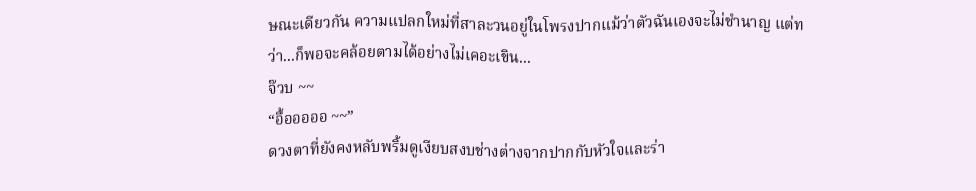ษณะเดียวกัน ความแปลกใหม่ที่สาละวนอยู่ในโพรงปากแม้ว่าตัวฉันเองจะไม่ชำนาญ แต่ทว่า...ก็พอจะคล้อยตามได้อย่างไม่เคอะเขิน...
จ๊วบ ~~
“อื้อออออ ~~”
ดวงตาที่ยังคงหลับพริ้มดูเงียบสงบช่างต่างจากปากกับหัวใจและร่า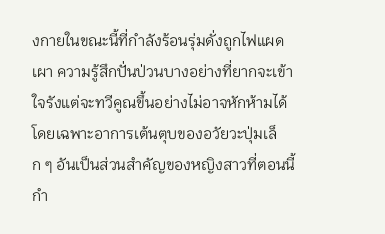งกายในขณะนี้ที่กำลังร้อนรุ่มดั่งถูกไฟแผดเผา ความรู้สึกปั่นป่วนบางอย่างที่ยากจะเข้าใจรังแต่จะทวีคูณขึ้นอย่างไม่อาจหักห้ามได้ โดยเฉพาะอาการเต้นตุบของอวัยวะปุ่มเล็ก ๆ อันเป็นส่วนสำคัญของหญิงสาวที่ตอนนี้กำ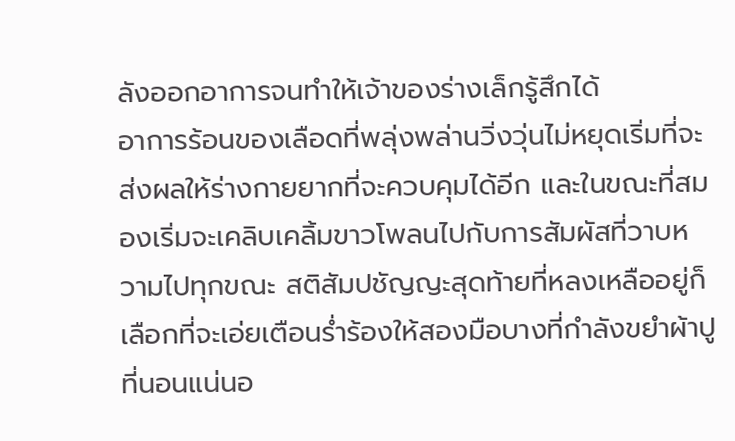ลังออกอาการจนทำให้เจ้าของร่างเล็กรู้สึกได้
อาการร้อนของเลือดที่พลุ่งพล่านวิ่งวุ่นไม่หยุดเริ่มที่จะส่งผลให้ร่างกายยากที่จะควบคุมได้อีก และในขณะที่สมองเริ่มจะเคลิบเคลิ้มขาวโพลนไปกับการสัมผัสที่วาบหวามไปทุกขณะ สติสัมปชัญญะสุดท้ายที่หลงเหลืออยู่ก็เลือกที่จะเอ่ยเตือนร่ำร้องให้สองมือบางที่กำลังขยำผ้าปูที่นอนแน่นอ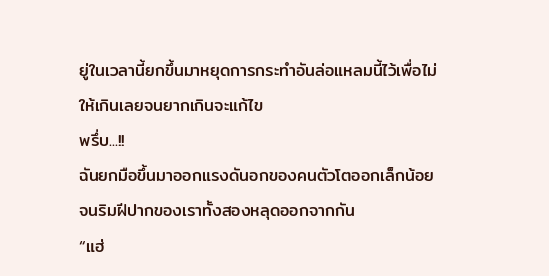ยู่ในเวลานี้ยกขึ้นมาหยุดการกระทำอันล่อแหลมนี้ไว้เพื่อไม่ให้เกินเลยจนยากเกินจะแก้ไข
พรึ่บ...!!
ฉันยกมือขึ้นมาออกแรงดันอกของคนตัวโตออกเล็กน้อย จนริมฝีปากของเราทั้งสองหลุดออกจากกัน
“แฮ่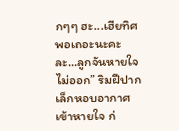กๆๆ ฮะ...เฮียทิศพอเถอะนะคะ ละ...ลูกจันหายใจไม่ออก” ริมฝีปากเล็กหอบอากาศเข้าหายใจ ก่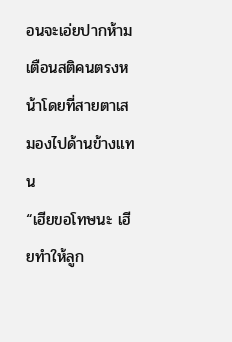อนจะเอ่ยปากห้ามเตือนสติคนตรงหน้าโดยที่สายตาเสมองไปด้านข้างแทน
“เฮียขอโทษนะ เฮียทำให้ลูก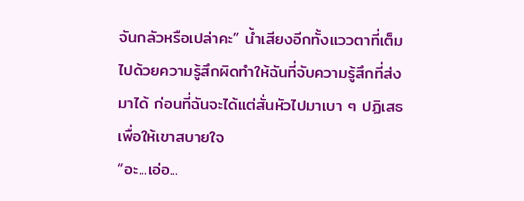จันกลัวหรือเปล่าคะ” น้ำเสียงอีกทั้งแววตาที่เต็มไปด้วยความรู้สึกผิดทำให้ฉันที่จับความรู้สึกที่ส่งมาได้ ก่อนที่ฉันจะได้แต่สั่นหัวไปมาเบา ๆ ปฏิเสธเพื่อให้เขาสบายใจ
“อะ...เอ่อ...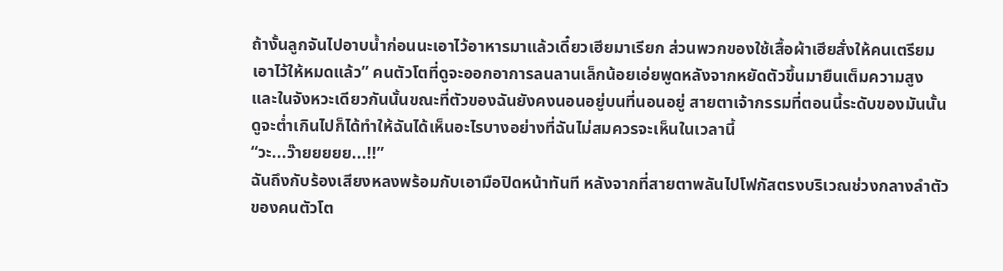ถ้างั้นลูกจันไปอาบน้ำก่อนนะเอาไว้อาหารมาแล้วเดี๋ยวเฮียมาเรียก ส่วนพวกของใช้เสื้อผ้าเฮียสั่งให้คนเตรียมเอาไว้ให้หมดแล้ว” คนตัวโตที่ดูจะออกอาการลนลานเล็กน้อยเอ่ยพูดหลังจากหยัดตัวขึ้นมายืนเต็มความสูง
และในจังหวะเดียวกันนั้นขณะที่ตัวของฉันยังคงนอนอยู่บนที่นอนอยู่ สายตาเจ้ากรรมที่ตอนนี้ระดับของมันนั้นดูจะต่ำเกินไปก็ได้ทำให้ฉันได้เห็นอะไรบางอย่างที่ฉันไม่สมควรจะเห็นในเวลานี้
“วะ...ว๊ายยยยย...!!”
ฉันถึงกับร้องเสียงหลงพร้อมกับเอามือปิดหน้าทันที หลังจากที่สายตาพลันไปโฟกัสตรงบริเวณช่วงกลางลำตัวของคนตัวโต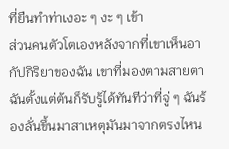ที่ยืนทำท่าเงอะ ๆ งะ ๆ เข้า
ส่วนคนตัวโตเองหลังจากที่เขาเห็นอากัปกิริยาของฉัน เขาที่มองตามสายตาฉันตั้งแต่ต้นก็รับรู้ได้ทันทีว่าที่จู่ ๆ ฉันร้องลั่นขึ้นมาสาเหตุมันมาจากตรงไหน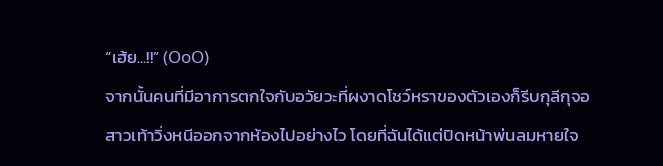“เฮ้ย...!!” (OoO)
จากนั้นคนที่มีอาการตกใจกับอวัยวะที่ผงาดโชว์หราของตัวเองก็รีบกุลีกุจอสาวเท้าวิ่งหนีออกจากห้องไปอย่างไว โดยที่ฉันได้แต่ปิดหน้าพ่นลมหายใจ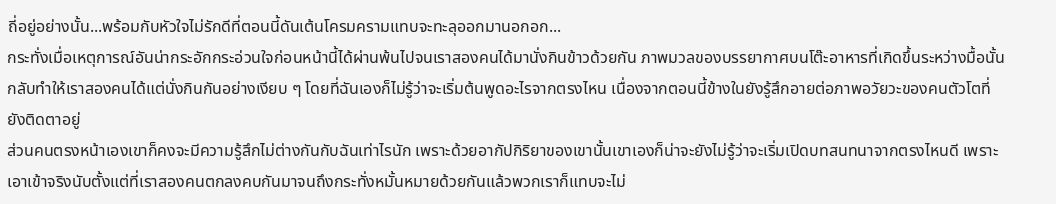ถี่อยู่อย่างนั้น...พร้อมกับหัวใจไม่รักดีที่ตอนนี้ดันเต้นโครมครามแทบจะทะลุออกมานอกอก...
กระทั่งเมื่อเหตุการณ์อันน่ากระอักกระอ่วนใจก่อนหน้านี้ได้ผ่านพ้นไปจนเราสองคนได้มานั่งกินข้าวด้วยกัน ภาพมวลของบรรยากาศบนโต๊ะอาหารที่เกิดขึ้นระหว่างมื้อนั้นกลับทำให้เราสองคนได้แต่นั่งกินกันอย่างเงียบ ๆ โดยที่ฉันเองก็ไม่รู้ว่าจะเริ่มต้นพูดอะไรจากตรงไหน เนื่องจากตอนนี้ข้างในยังรู้สึกอายต่อภาพอวัยวะของคนตัวโตที่ยังติดตาอยู่
ส่วนคนตรงหน้าเองเขาก็คงจะมีความรู้สึกไม่ต่างกันกับฉันเท่าไรนัก เพราะด้วยอากัปกิริยาของเขานั้นเขาเองก็น่าจะยังไม่รู้ว่าจะเริ่มเปิดบทสนทนาจากตรงไหนดี เพราะเอาเข้าจริงนับตั้งแต่ที่เราสองคนตกลงคบกันมาจนถึงกระทั่งหมั้นหมายด้วยกันแล้วพวกเราก็แทบจะไม่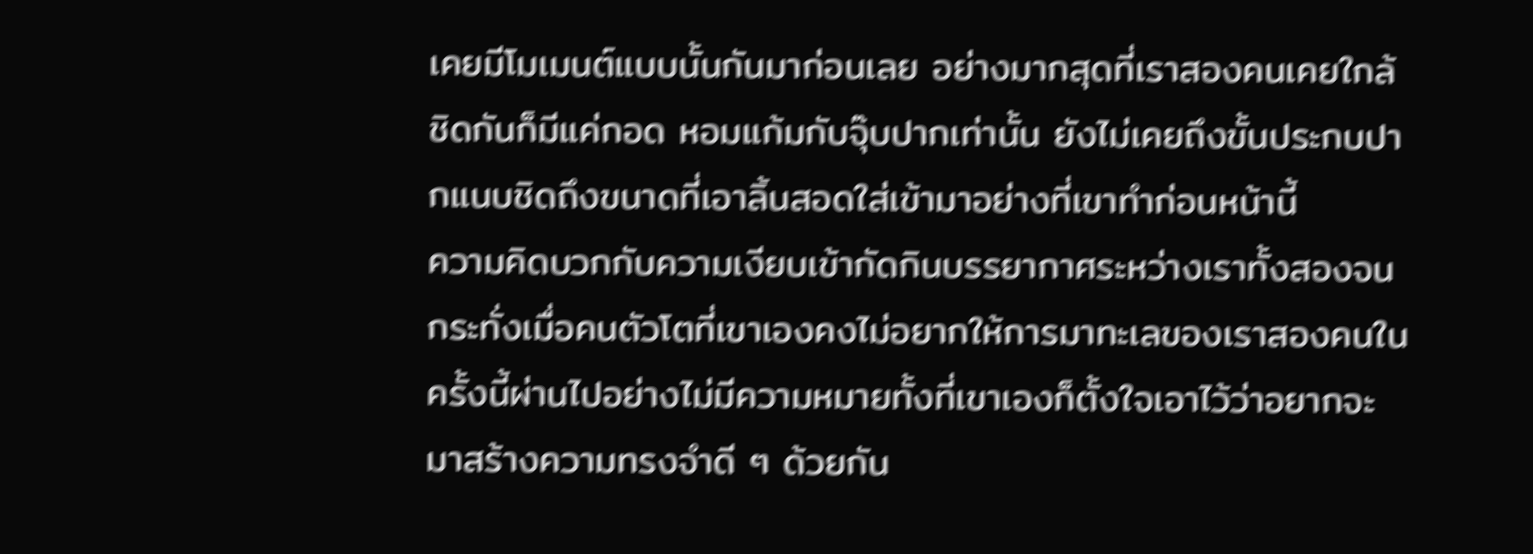เคยมีโมเมนต์แบบนั้นกันมาก่อนเลย อย่างมากสุดที่เราสองคนเคยใกล้ชิดกันก็มีแค่กอด หอมแก้มกับจุ๊บปากเท่านั้น ยังไม่เคยถึงขั้นประกบปากแนบชิดถึงขนาดที่เอาลิ้นสอดใส่เข้ามาอย่างที่เขาทำก่อนหน้านี้
ความคิดบวกกับความเงียบเข้ากัดกินบรรยากาศระหว่างเราทั้งสองจนกระทั่งเมื่อคนตัวโตที่เขาเองคงไม่อยากให้การมาทะเลของเราสองคนในครั้งนี้ผ่านไปอย่างไม่มีความหมายทั้งที่เขาเองก็ตั้งใจเอาไว้ว่าอยากจะมาสร้างความทรงจำดี ๆ ด้วยกัน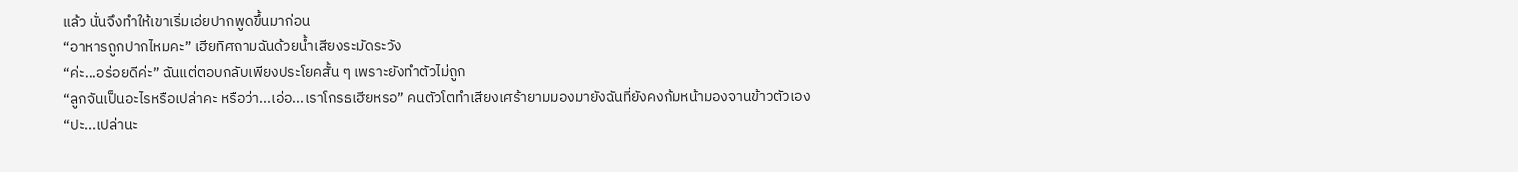แล้ว นั่นจึงทำให้เขาเริ่มเอ่ยปากพูดขึ้นมาก่อน
“อาหารถูกปากไหมคะ” เฮียทิศถามฉันด้วยน้ำเสียงระมัดระวัง
“ค่ะ...อร่อยดีค่ะ” ฉันแต่ตอบกลับเพียงประโยคสั้น ๆ เพราะยังทำตัวไม่ถูก
“ลูกจันเป็นอะไรหรือเปล่าคะ หรือว่า...เอ่อ...เราโกรธเฮียหรอ” คนตัวโตทำเสียงเศร้ายามมองมายังฉันที่ยังคงก้มหน้ามองจานข้าวตัวเอง
“ปะ...เปล่านะ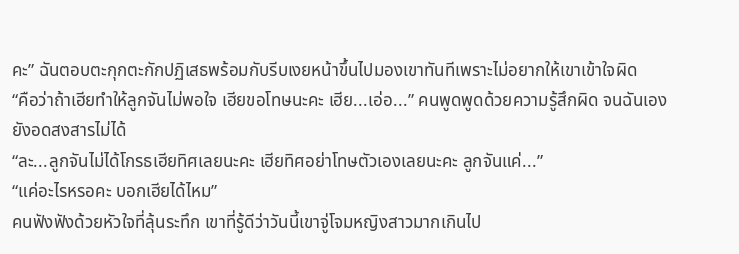คะ” ฉันตอบตะกุกตะกักปฏิเสธพร้อมกับรีบเงยหน้าขึ้นไปมองเขาทันทีเพราะไม่อยากให้เขาเข้าใจผิด
“คือว่าถ้าเฮียทำให้ลูกจันไม่พอใจ เฮียขอโทษนะคะ เฮีย...เอ่อ...” คนพูดพูดด้วยความรู้สึกผิด จนฉันเองยังอดสงสารไม่ได้
“ละ...ลูกจันไม่ได้โกรธเฮียทิศเลยนะคะ เฮียทิศอย่าโทษตัวเองเลยนะคะ ลูกจันแค่...”
“แค่อะไรหรอคะ บอกเฮียได้ไหม”
คนฟังฟังด้วยหัวใจที่ลุ้นระทึก เขาที่รู้ดีว่าวันนี้เขาจู่โจมหญิงสาวมากเกินไป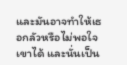และมันอาจทำให้เธอกลัวหรือไม่พอใจเขาได้ และนั่นเป็น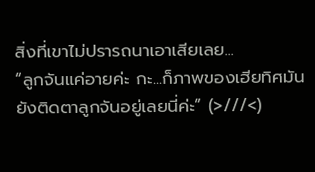สิ่งที่เขาไม่ปรารถนาเอาเสียเลย...
“ลูกจันแค่อายค่ะ กะ...ก็ภาพของเฮียทิศมันยังติดตาลูกจันอยู่เลยนี่ค่ะ” (>///<)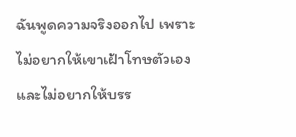ฉันพูดความจริงออกไป เพราะไม่อยากให้เขาเฝ้าโทษตัวเองและไม่อยากให้บรร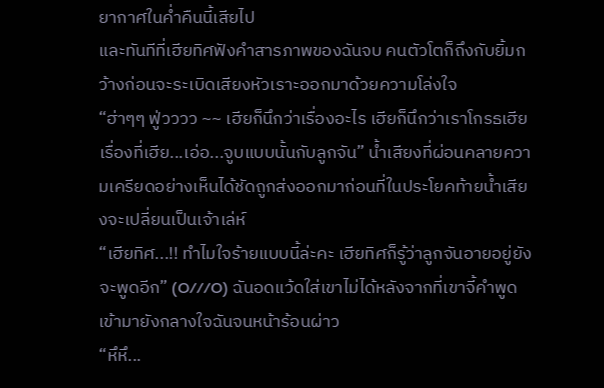ยากาศในค่ำคืนนี้เสียไป
และทันทีที่เฮียทิศฟังคำสารภาพของฉันจบ คนตัวโตก็ถึงกับยิ้มกว้างก่อนจะระเบิดเสียงหัวเราะออกมาด้วยความโล่งใจ
“ฮ่าๆๆ ฟู่วววว ~~ เฮียก็นึกว่าเรื่องอะไร เฮียก็นึกว่าเราโกรธเฮียเรื่องที่เฮีย...เอ่อ...จูบแบบนั้นกับลูกจัน” น้ำเสียงที่ผ่อนคลายความเครียดอย่างเห็นได้ชัดถูกส่งออกมาก่อนที่ในประโยคท้ายน้ำเสียงจะเปลี่ยนเป็นเจ้าเล่ห์
“เฮียทิศ...!! ทำไมใจร้ายแบบนี้ล่ะคะ เฮียทิศก็รู้ว่าลูกจันอายอยู่ยังจะพูดอีก” (O///O) ฉันอดแว้ดใส่เขาไม่ได้หลังจากที่เขาจี้คำพูดเข้ามายังกลางใจฉันจนหน้าร้อนผ่าว
“หึหึ...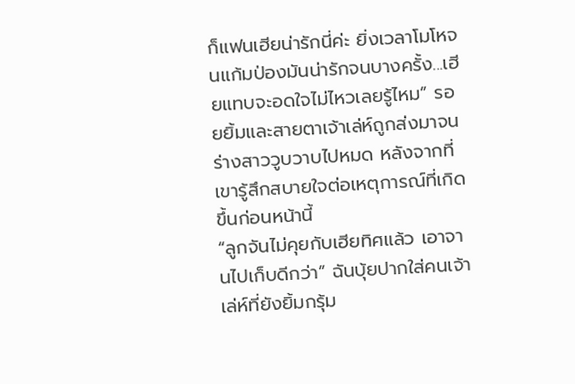ก็แฟนเฮียน่ารักนี่ค่ะ ยิ่งเวลาโมโหจนแก้มป่องมันน่ารักจนบางครั้ง...เฮียแทบจะอดใจไม่ไหวเลยรู้ไหม” รอยยิ้มและสายตาเจ้าเล่ห์ถูกส่งมาจนร่างสาววูบวาบไปหมด หลังจากที่เขารู้สึกสบายใจต่อเหตุการณ์ที่เกิดขึ้นก่อนหน้านี้
“ลูกจันไม่คุยกับเฮียทิศแล้ว เอาจานไปเก็บดีกว่า” ฉันบุ้ยปากใส่คนเจ้าเล่ห์ที่ยังยิ้มกรุ้ม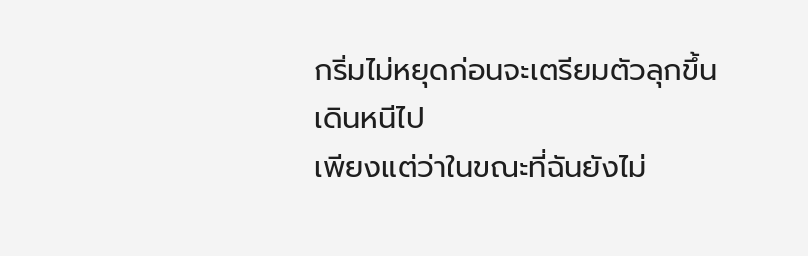กริ่มไม่หยุดก่อนจะเตรียมตัวลุกขึ้นเดินหนีไป
เพียงแต่ว่าในขณะที่ฉันยังไม่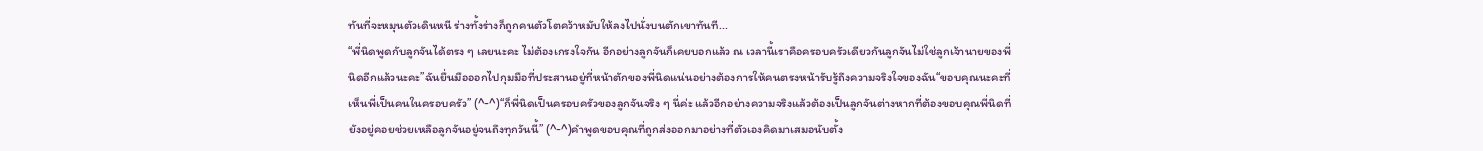ทันที่จะหมุนตัวเดินหนี ร่างทั้งร่างก็ถูกคนตัวโตคว้าหมับให้ลงไปนั่งบนตักเขาทันที...
“พี่นิดพูดกับลูกจันได้ตรง ๆ เลยนะคะ ไม่ต้องเกรงใจกัน อีกอย่างลูกจันก็เคยบอกแล้ว ณ เวลานี้เราคือครอบครัวเดียวกันลูกจันไม่ใช่ลูกเจ้านายของพี่นิดอีกแล้วนะคะ”ฉันยื่นมือออกไปกุมมือที่ประสานอยู่ที่หน้าตักของพี่นิดแน่นอย่างต้องการให้คนตรงหน้ารับรู้ถึงความจริงใจของฉัน“ขอบคุณนะคะที่เห็นพี่เป็นคนในครอบครัว” (^-^)“ก็พี่นิดเป็นครอบครัวของลูกจันจริง ๆ นี่ค่ะ แล้วอีกอย่างความจริงแล้วต้องเป็นลูกจันต่างหากที่ต้องขอบคุณพี่นิดที่ยังอยู่คอยช่วยเหลือลูกจันอยู่จนถึงทุกวันนี้” (^-^)คำพูดขอบคุณที่ถูกส่งออกมาอย่างที่ตัวเองคิดมาเสมอนับตั้ง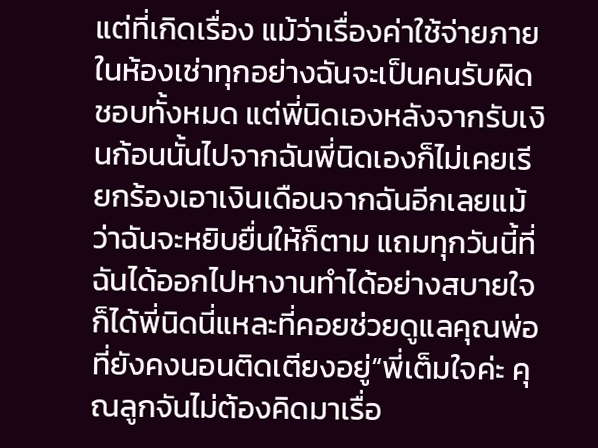แต่ที่เกิดเรื่อง แม้ว่าเรื่องค่าใช้จ่ายภายในห้องเช่าทุกอย่างฉันจะเป็นคนรับผิดชอบทั้งหมด แต่พี่นิดเองหลังจากรับเงินก้อนนั้นไปจากฉันพี่นิดเองก็ไม่เคยเรียกร้องเอาเงินเดือนจากฉันอีกเลยแม้ว่าฉันจะหยิบยื่นให้ก็ตาม แถมทุกวันนี้ที่ฉันได้ออกไปหางานทำได้อย่างสบายใจก็ได้พี่นิดนี่แหละที่คอยช่วยดูแลคุณพ่อที่ยังคงนอนติดเตียงอยู่“พี่เต็มใจค่ะ คุณลูกจันไม่ต้องคิดมาเรื่อ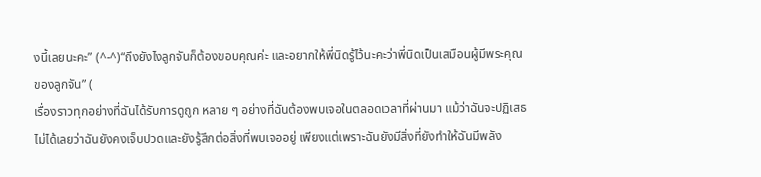งนี้เลยนะคะ” (^-^)“ถึงยังไงลูกจันก็ต้องขอบคุณค่ะ และอยากให้พี่นิดรู้ไว้นะคะว่าพี่นิดเป็นเสมือนผู้มีพระคุณของลูกจัน” (
เรื่องราวทุกอย่างที่ฉันได้รับการดูถูก หลาย ๆ อย่างที่ฉันต้องพบเจอในตลอดเวลาที่ผ่านมา แม้ว่าฉันจะปฏิเสธไม่ได้เลยว่าฉันยังคงเจ็บปวดและยังรู้สึกต่อสิ่งที่พบเจออยู่ เพียงแต่เพราะฉันยังมีสิ่งที่ยังทำให้ฉันมีพลัง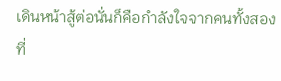เดินหน้าสู้ต่อนั่นก็คือกำลังใจจากคนทั้งสองที่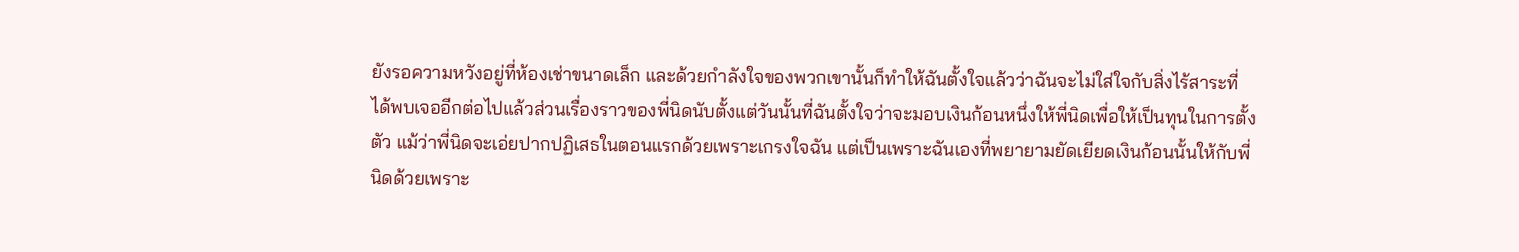ยังรอความหวังอยู่ที่ห้องเช่าขนาดเล็ก และด้วยกำลังใจของพวกเขานั้นก็ทำให้ฉันตั้งใจแล้วว่าฉันจะไม่ใส่ใจกับสิ่งไร้สาระที่ได้พบเจออีกต่อไปแล้วส่วนเรื่องราวของพี่นิดนับตั้งแต่วันนั้นที่ฉันตั้งใจว่าจะมอบเงินก้อนหนึ่งให้พี่นิดเพื่อให้เป็นทุนในการตั้งตัว แม้ว่าพี่นิดจะเอ่ยปากปฏิเสธในตอนแรกด้วยเพราะเกรงใจฉัน แต่เป็นเพราะฉันเองที่พยายามยัดเยียดเงินก้อนนั้นให้กับพี่นิดด้วยเพราะ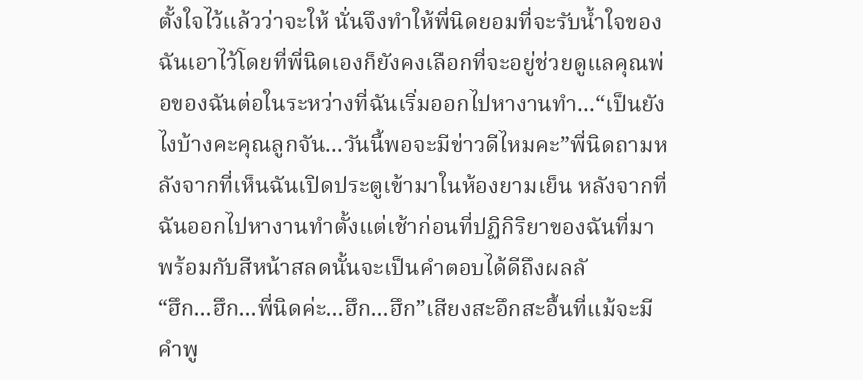ตั้งใจไว้แล้วว่าจะให้ นั่นจึงทำให้พี่นิดยอมที่จะรับน้ำใจของฉันเอาไว้โดยที่พี่นิดเองก็ยังคงเลือกที่จะอยู่ช่วยดูแลคุณพ่อของฉันต่อในระหว่างที่ฉันเริ่มออกไปหางานทำ...“เป็นยังไงบ้างคะคุณลูกจัน...วันนี้พอจะมีข่าวดีไหมคะ”พี่นิดถามหลังจากที่เห็นฉันเปิดประตูเข้ามาในห้องยามเย็น หลังจากที่ฉันออกไปหางานทำตั้งแต่เช้าก่อนที่ปฏิกิริยาของฉันที่มาพร้อมกับสีหน้าสลดนั้นจะเป็นคำตอบได้ดีถึงผลลั
“ฮึก...ฮึก...พี่นิดค่ะ...ฮึก...ฮึก”เสียงสะอึกสะอื้นที่แม้จะมีคำพู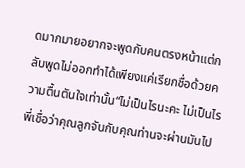ดมากมายอยากจะพูดกับคนตรงหน้าแต่กลับพูดไม่ออกทำได้เพียงแค่เรียกชื่อด้วยความตื้นตันใจเท่านั้น“ไม่เป็นไรนะคะ ไม่เป็นไร พี่เชื่อว่าคุณลูกจันกับคุณท่านจะผ่านมันไป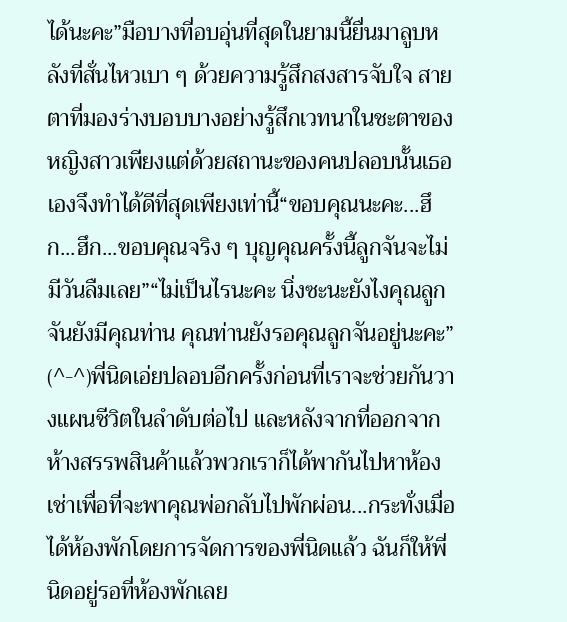ได้นะคะ”มือบางที่อบอุ่นที่สุดในยามนี้ยื่นมาลูบหลังที่สั่นไหวเบา ๆ ด้วยความรู้สึกสงสารจับใจ สายตาที่มองร่างบอบบางอย่างรู้สึกเวทนาในชะตาของหญิงสาวเพียงแต่ด้วยสถานะของคนปลอบนั้นเธอเองจึงทำได้ดีที่สุดเพียงเท่านี้“ขอบคุณนะคะ...ฮึก...ฮึก...ขอบคุณจริง ๆ บุญคุณครั้งนี้ลูกจันจะไม่มีวันลืมเลย”“ไม่เป็นไรนะคะ นิ่งซะนะยังไงคุณลูกจันยังมีคุณท่าน คุณท่านยังรอคุณลูกจันอยู่นะคะ” (^-^)พี่นิดเอ่ยปลอบอีกครั้งก่อนที่เราจะช่วยกันวางแผนชีวิตในลำดับต่อไป และหลังจากที่ออกจากห้างสรรพสินค้าแล้วพวกเราก็ได้พากันไปหาห้องเช่าเพื่อที่จะพาคุณพ่อกลับไปพักผ่อน...กระทั่งเมื่อได้ห้องพักโดยการจัดการของพี่นิดแล้ว ฉันก็ให้พี่นิดอยู่รอที่ห้องพักเลย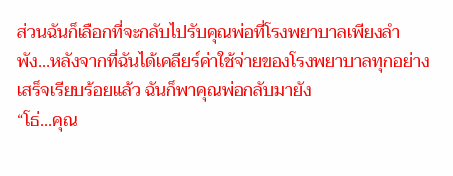ส่วนฉันก็เลือกที่จะกลับไปรับคุณพ่อที่โรงพยาบาลเพียงลำพัง...หลังจากที่ฉันได้เคลียร์ค่าใช้จ่ายของโรงพยาบาลทุกอย่างเสร็จเรียบร้อยแล้ว ฉันก็พาคุณพ่อกลับมายัง
“โธ่...คุณ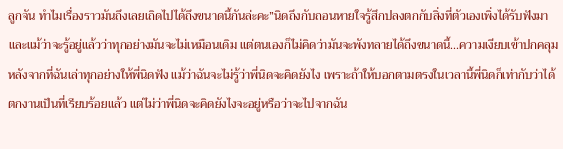ลูกจัน ทำไมเรื่องราวมันถึงเลยเถิดไปได้ถึงขนาดนี้กันล่ะคะ”นิดถึงกับถอนหายใจรู้สึกปลงตกกับสิ่งที่ตัวเองเพิ่งได้รับฟังมา และแม้ว่าจะรู้อยู่แล้วว่าทุกอย่างมันจะไม่เหมือนเดิม แต่ตนเองก็ไม่คิดว่ามันจะพังทลายได้ถึงขนาดนี้...ความเงียบเข้าปกคลุมหลังจากที่ฉันเล่าทุกอย่างให้พี่นิดฟัง แม้ว่าฉันจะไม่รู้ว่าพี่นิดจะคิดยังไง เพราะถ้าให้บอกตามตรงในเวลานี้พี่นิดก็เท่ากับว่าได้ตกงานเป็นที่เรียบร้อยแล้ว แต่ไม่ว่าพี่นิดจะคิดยังไงจะอยู่หรือว่าจะไปจากฉัน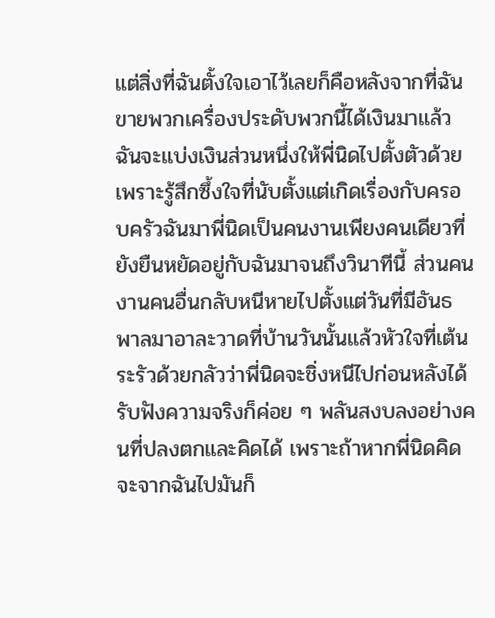แต่สิ่งที่ฉันตั้งใจเอาไว้เลยก็คือหลังจากที่ฉันขายพวกเครื่องประดับพวกนี้ได้เงินมาแล้วฉันจะแบ่งเงินส่วนหนึ่งให้พี่นิดไปตั้งตัวด้วย เพราะรู้สึกซึ้งใจที่นับตั้งแต่เกิดเรื่องกับครอบครัวฉันมาพี่นิดเป็นคนงานเพียงคนเดียวที่ยังยืนหยัดอยู่กับฉันมาจนถึงวินาทีนี้ ส่วนคนงานคนอื่นกลับหนีหายไปตั้งแต่วันที่มีอันธพาลมาอาละวาดที่บ้านวันนั้นแล้วหัวใจที่เต้นระรัวด้วยกลัวว่าพี่นิดจะชิ่งหนีไปก่อนหลังได้รับฟังความจริงก็ค่อย ๆ พลันสงบลงอย่างคนที่ปลงตกและคิดได้ เพราะถ้าหากพี่นิดคิดจะจากฉันไปมันก็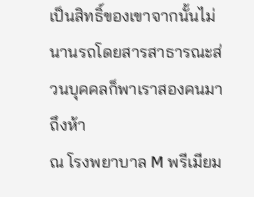เป็นสิทธิ์ของเขาจากนั้นไม่นานรถโดยสารสาธารณะส่วนบุคคลก็พาเราสองคนมาถึงห้า
ณ โรงพยาบาล M พรีเมียม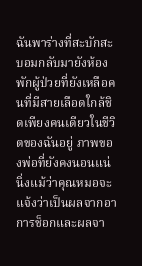ฉันพาร่างที่สะบักสะบอมกลับมายังห้องพักผู้ป่วยที่ยังเหลือคนที่มีสายเลือดใกล้ชิดเพียงคนเดียวในชีวิตของฉันอยู่ ภาพของพ่อที่ยังคงนอนแน่นิ่งแม้ว่าคุณหมอจะแจ้งว่าเป็นผลจากอาการช็อกและผลจา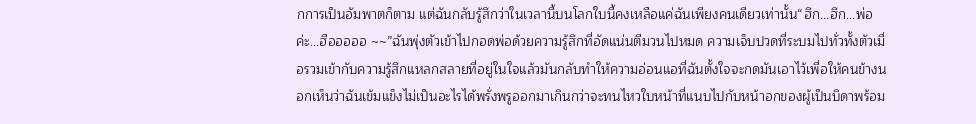กการเป็นอัมพาตก็ตาม แต่ฉันกลับรู้สึกว่าในเวลานี้บนโลกใบนี้คงเหลือแค่ฉันเพียงคนเดียวเท่านั้น“ฮึก...ฮึก...พ่อค่ะ...ฮือออออ ~~”ฉันพุ่งตัวเข้าไปกอดพ่อด้วยความรู้สึกที่อัดแน่นตีมวนไปหมด ความเจ็บปวดที่ระบมไปทั่วทั้งตัวเมื่อรวมเข้ากับความรู้สึกแหลกสลายที่อยู่ในใจแล้วมันกลับทำให้ความอ่อนแอที่ฉันตั้งใจจะกดมันเอาไว้เพื่อให้คนข้างนอกเห็นว่าฉันเข้มแข็งไม่เป็นอะไรได้พรั่งพรูออกมาเกินกว่าจะทนไหวใบหน้าที่แนบไปกับหน้าอกของผู้เป็นบิดาพร้อม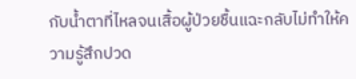กับน้ำตาที่ไหลจนเสื้อผู้ป่วยชื้นแฉะกลับไม่ทำให้ความรู้สึกปวด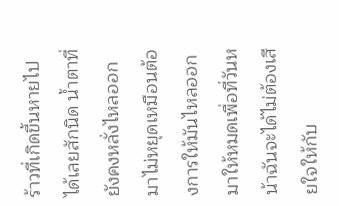ร้าวที่เกิดขึ้นหายไปได้เลยสักนิด น้ำตาที่ยังคงหลั่งไหลออกมาไม่หยุดเหมือนต้องการให้มันไหลออกมาให้หมดเพื่อที่วันหน้าฉันจะได้ไม่ต้องเสียใจให้กับ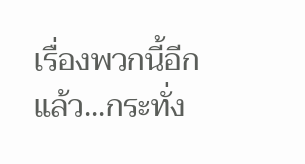เรื่องพวกนี้อีกแล้ว...กระทั่ง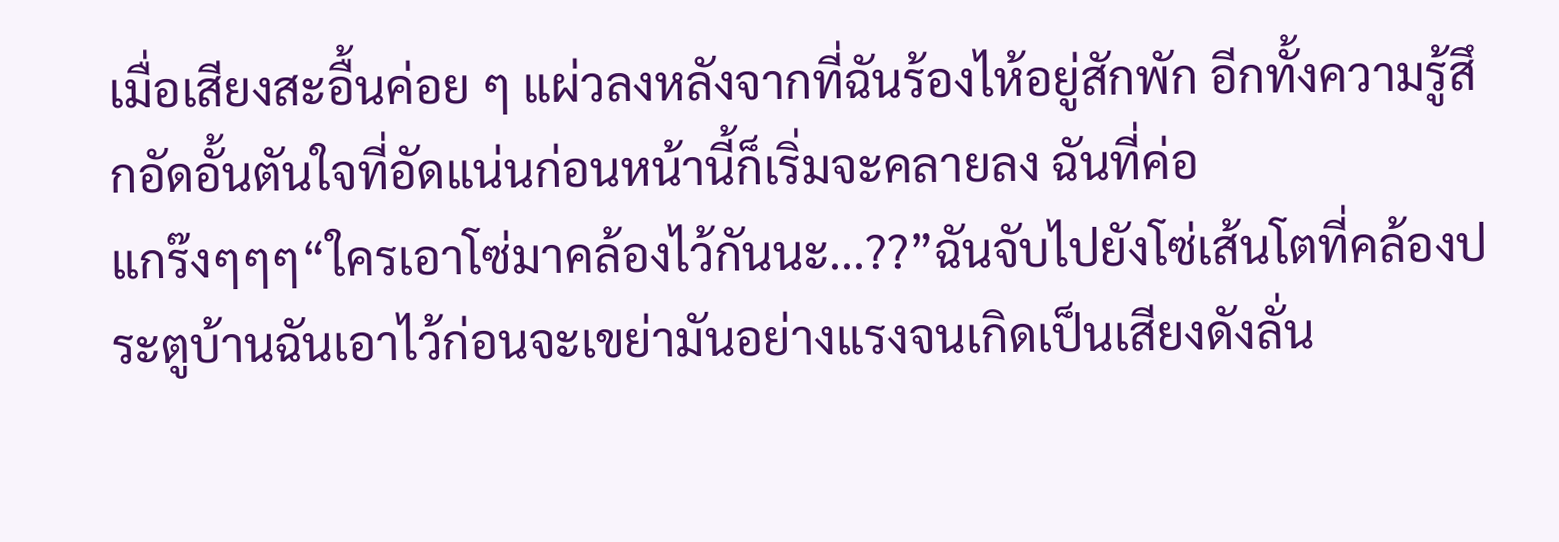เมื่อเสียงสะอื้นค่อย ๆ แผ่วลงหลังจากที่ฉันร้องไห้อยู่สักพัก อีกทั้งความรู้สึกอัดอั้นตันใจที่อัดแน่นก่อนหน้านี้ก็เริ่มจะคลายลง ฉันที่ค่อ
แกร๊งๆๆๆ“ใครเอาโซ่มาคล้องไว้กันนะ...??”ฉันจับไปยังโซ่เส้นโตที่คล้องประตูบ้านฉันเอาไว้ก่อนจะเขย่ามันอย่างแรงจนเกิดเป็นเสียงดังลั่น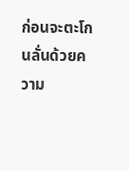ก่อนจะตะโกนลั่นด้วยความ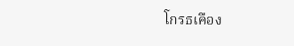โกรธเคือง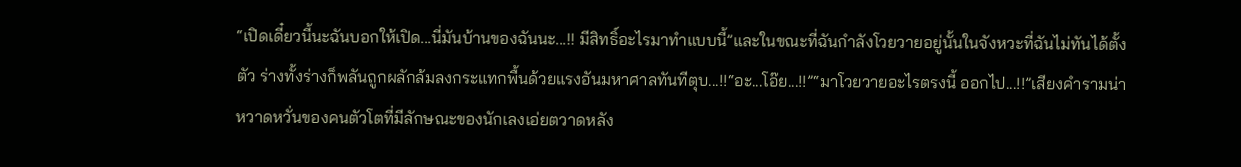“เปิดเดี๋ยวนี้นะฉันบอกให้เปิด...นี่มันบ้านของฉันนะ...!! มีสิทธิ์อะไรมาทำแบบนี้”และในขณะที่ฉันกำลังโวยวายอยู่นั้นในจังหวะที่ฉันไม่ทันได้ตั้งตัว ร่างทั้งร่างก็พลันถูกผลักล้มลงกระแทกพื้นด้วยแรงอันมหาศาลทันทีตุบ...!!“อะ...โอ๊ย...!!”“มาโวยวายอะไรตรงนี้ ออกไป...!!”เสียงคำรามน่าหวาดหวั่นของคนตัวโตที่มีลักษณะของนักเลงเอ่ยตวาดหลัง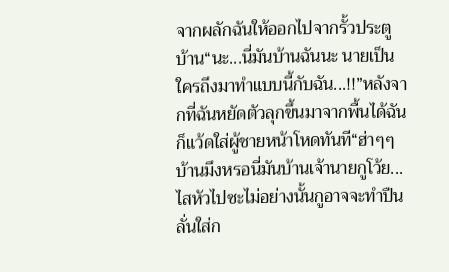จากผลักฉันให้ออกไปจากรั้วประตูบ้าน“นะ...นี่มันบ้านฉันนะ นายเป็นใครถึงมาทำแบบนี้กับฉัน...!!”หลังจากที่ฉันหยัดตัวลุกขึ้นมาจากพื้นได้ฉันก็แว้ดใส่ผู้ชายหน้าโหดทันที“ฮ่าๆๆ บ้านมึงหรอนี่มันบ้านเจ้านายกูโว้ย...ไสหัวไปซะไม่อย่างนั้นกูอาจจะทำปืนลั่นใส่ก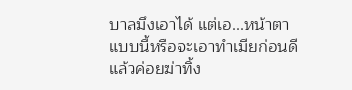บาลมึงเอาได้ แต่เอ...หน้าตาแบบนี้หรือจะเอาทำเมียก่อนดีแล้วค่อยฆ่าทิ้ง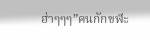ฮ่าๆๆๆ”คนกักขฬะ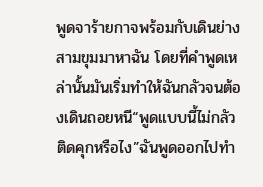พูดจาร้ายกาจพร้อมกับเดินย่างสามขุมมาหาฉัน โดยที่คำพูดเหล่านั้นมันเริ่มทำให้ฉันกลัวจนต้องเดินถอยหนี“พูดแบบนี้ไม่กลัวติดคุกหรือไง”ฉันพูดออกไปทำ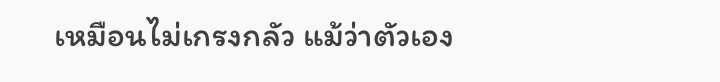เหมือนไม่เกรงกลัว แม้ว่าตัวเอง